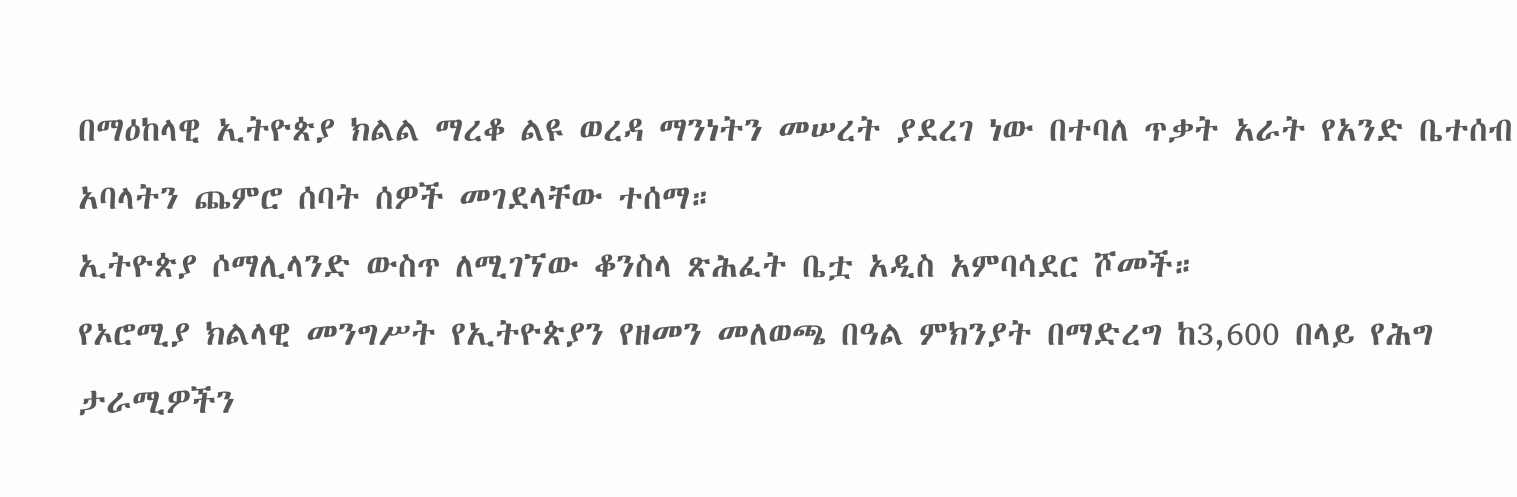በማዕከላዊ ኢትዮጵያ ክልል ማረቆ ልዩ ወረዳ ማንነትን መሠረት ያደረገ ነው በተባለ ጥቃት አራት የአንድ ቤተሰብ አባላትን ጨምሮ ሰባት ሰዎች መገደላቸው ተሰማ።
ኢትዮጵያ ሶማሊላንድ ውስጥ ለሚገኘው ቆንስላ ጽሕፈት ቤቷ አዲስ አምባሳደር ሾመች።
የኦሮሚያ ክልላዊ መንግሥት የኢትዮጵያን የዘመን መለወጫ በዓል ምክንያት በማድረግ ከ3,600 በላይ የሕግ ታራሚዎችን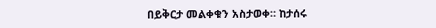በይቅርታ መልቀቁን አስታወቀ። ከታሰሩ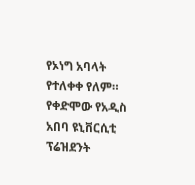የኦነግ አባላት የተለቀቀ የለም።
የቀድሞው የአዲስ አበባ ዩኒቨርሲቲ ፕሬዝደንት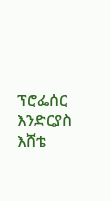ፕሮፌሰር እንድርያስ እሸቴ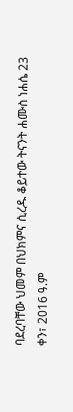ባደረባቸው ህመም በህክምና ሲረዱ ቆይተው ትናንት ሐሙስ ነሐሴ 23 ቀን፣ 2016 ዓ.ም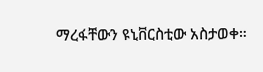ማረፋቸውን ዩኒቨርስቲው አስታወቀ።